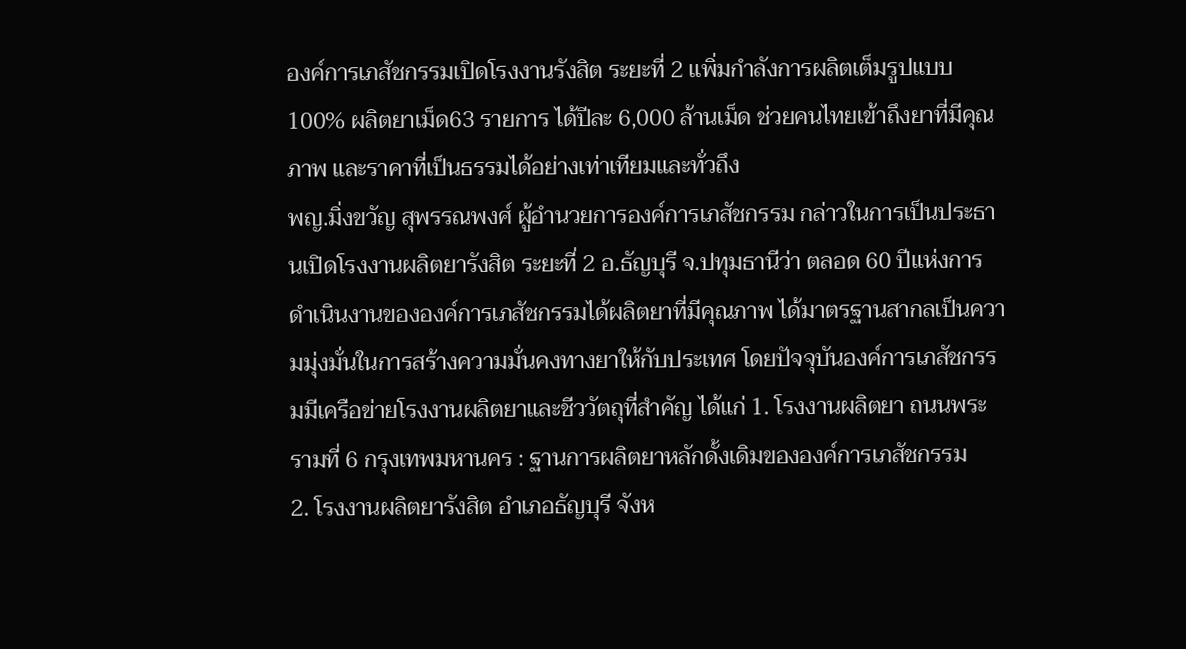องค์การเภสัชกรรมเปิดโรงงานรังสิต ระยะที่ 2 เเพิ่มกำลังการผลิตเต็มรูปแบบ 100% ผลิตยาเม็ด63 รายการ ได้ปีละ 6,000 ล้านเม็ด ช่วยคนไทยเข้าถึงยาที่มีคุณภาพ และราคาที่เป็นธรรมได้อย่างเท่าเทียมและทั่วถึง
พญ.มิ่งขวัญ สุพรรณพงศ์ ผู้อำนวยการองค์การเภสัชกรรม กล่าวในการเป็นประธานเปิดโรงงานผลิตยารังสิต ระยะที่ 2 อ.ธัญบุรี จ.ปทุมธานีว่า ตลอด 60 ปีแห่งการดำเนินงานขององค์การเภสัชกรรมได้ผลิตยาที่มีคุณภาพ ได้มาตรฐานสากลเป็นความมุ่งมั่นในการสร้างความมั่นคงทางยาให้กับประเทศ โดยปัจจุบันองค์การเภสัชกรรมมีเครือข่ายโรงงานผลิตยาและชีววัตถุที่สำคัญ ได้แก่ 1. โรงงานผลิตยา ถนนพระรามที่ 6 กรุงเทพมหานคร : ฐานการผลิตยาหลักดั้งเดิมขององค์การเภสัชกรรม
2. โรงงานผลิตยารังสิต อำเภอธัญบุรี จังห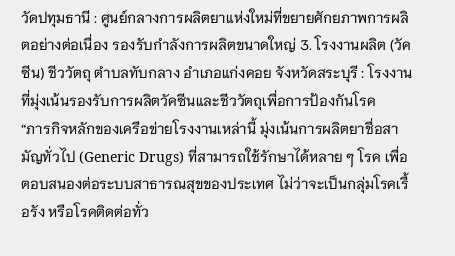วัดปทุมธานี : ศูนย์กลางการผลิตยาแห่งใหม่ที่ขยายศักยภาพการผลิตอย่างต่อเนื่อง รองรับกำลังการผลิตขนาดใหญ่ 3. โรงงานผลิต (วัคซีน) ชีววัตถุ ตำบลทับกลาง อำเภอแก่งคอย จังหวัดสระบุรี : โรงงานที่มุ่งเน้นรองรับการผลิตวัคซีนและชีววัตถุเพื่อการป้องกันโรค
“ภารกิจหลักของเครือข่ายโรงงานเหล่านี้ มุ่งเน้นการผลิตยาชื่อสามัญทั่วไป (Generic Drugs) ที่สามารถใช้รักษาได้หลาย ๆ โรค เพื่อตอบสนองต่อระบบสาธารณสุขของประเทศ ไม่ว่าจะเป็นกลุ่มโรคเรื้อรัง หรือโรคติดต่อทั่ว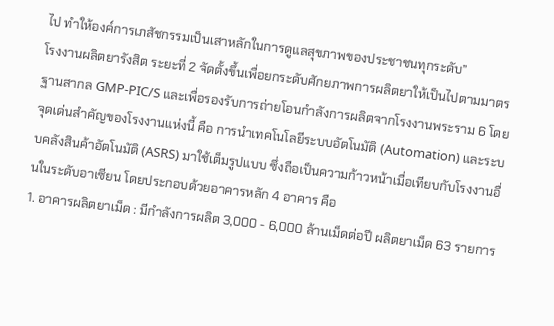ไป ทำให้องค์การเภสัชกรรมเป็นเสาหลักในการดูแลสุขภาพของประชาชนทุกระดับ”
โรงงานผลิตยารังสิต ระยะที่ 2 จัดตั้งขึ้นเพื่อยกระดับศักยภาพการผลิตยาให้เป็นไปตามมาตรฐานสากล GMP-PIC/S และเพื่อรองรับการถ่ายโอนกำลังการผลิตจากโรงงานพระราม 6 โดยจุดเด่นสำคัญของโรงงานแห่งนี้ คือ การนำเทคโนโลยีระบบอัตโนมัติ (Automation) และระบบคลังสินค้าอัตโนมัติ (ASRS) มาใช้เต็มรูปแบบ ซึ่งถือเป็นความก้าวหน้าเมื่อเทียบกับโรงงานอื่นในระดับอาเซียน โดยประกอบด้วยอาคารหลัก 4 อาคาร คือ
1. อาคารผลิตยาเม็ด : มีกำลังการผลิต 3,000 - 6,000 ล้านเม็ดต่อปี ผลิตยาเม็ด 63 รายการ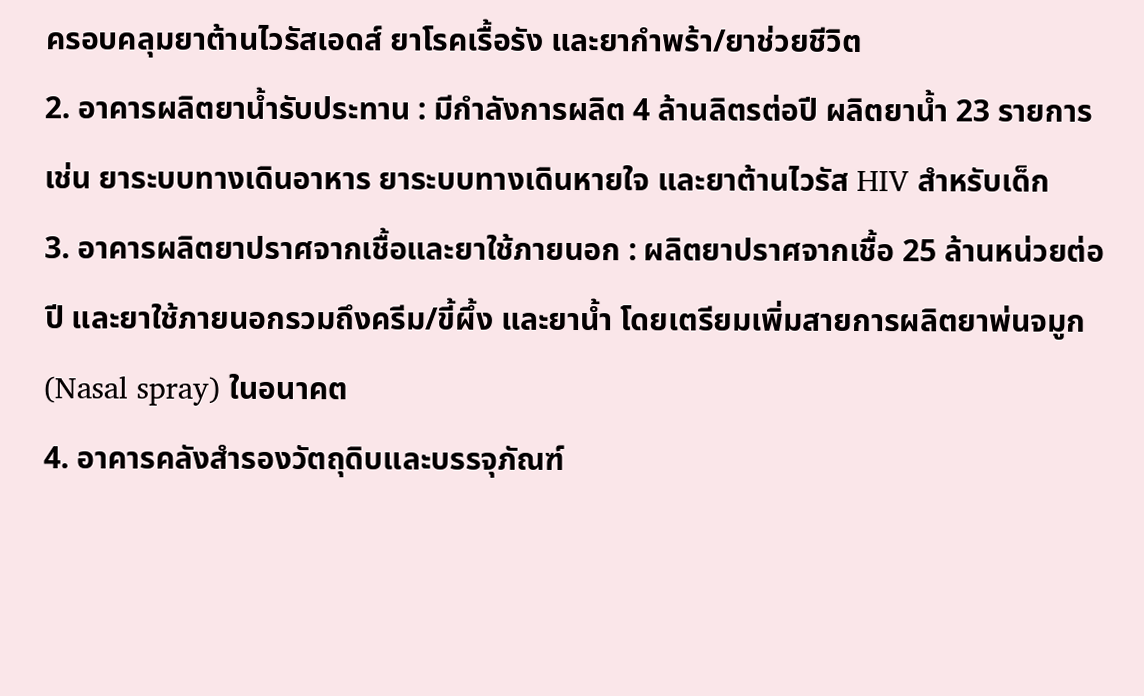ครอบคลุมยาต้านไวรัสเอดส์ ยาโรคเรื้อรัง และยากำพร้า/ยาช่วยชีวิต
2. อาคารผลิตยาน้ำรับประทาน : มีกำลังการผลิต 4 ล้านลิตรต่อปี ผลิตยาน้ำ 23 รายการ เช่น ยาระบบทางเดินอาหาร ยาระบบทางเดินหายใจ และยาต้านไวรัส HIV สำหรับเด็ก
3. อาคารผลิตยาปราศจากเชื้อและยาใช้ภายนอก : ผลิตยาปราศจากเชื้อ 25 ล้านหน่วยต่อปี และยาใช้ภายนอกรวมถึงครีม/ขี้ผึ้ง และยาน้ำ โดยเตรียมเพิ่มสายการผลิตยาพ่นจมูก (Nasal spray) ในอนาคต
4. อาคารคลังสำรองวัตถุดิบและบรรจุภัณฑ์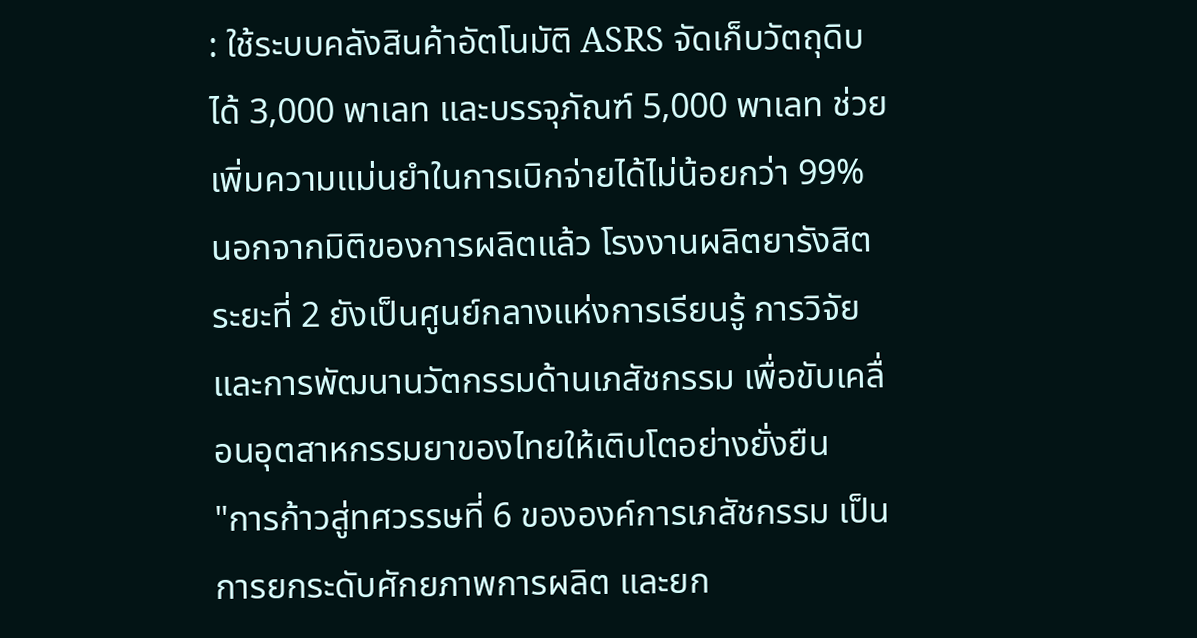: ใช้ระบบคลังสินค้าอัตโนมัติ ASRS จัดเก็บวัตถุดิบได้ 3,000 พาเลท และบรรจุภัณฑ์ 5,000 พาเลท ช่วยเพิ่มความแม่นยำในการเบิกจ่ายได้ไม่น้อยกว่า 99%
นอกจากมิติของการผลิตแล้ว โรงงานผลิตยารังสิต ระยะที่ 2 ยังเป็นศูนย์กลางแห่งการเรียนรู้ การวิจัย และการพัฒนานวัตกรรมด้านเภสัชกรรม เพื่อขับเคลื่อนอุตสาหกรรมยาของไทยให้เติบโตอย่างยั่งยืน
"การก้าวสู่ทศวรรษที่ 6 ขององค์การเภสัชกรรม เป็นการยกระดับศักยภาพการผลิต และยก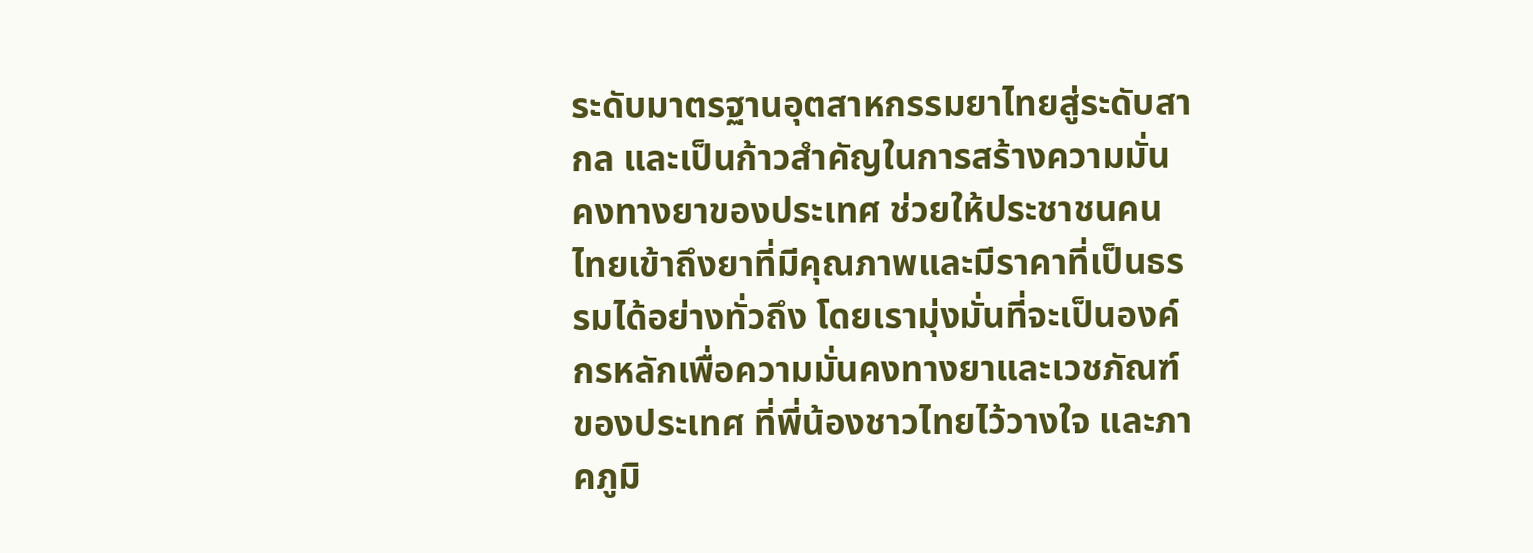ระดับมาตรฐานอุตสาหกรรมยาไทยสู่ระดับสากล และเป็นก้าวสำคัญในการสร้างความมั่นคงทางยาของประเทศ ช่วยให้ประชาชนคนไทยเข้าถึงยาที่มีคุณภาพและมีราคาที่เป็นธรรมได้อย่างทั่วถึง โดยเรามุ่งมั่นที่จะเป็นองค์กรหลักเพื่อความมั่นคงทางยาและเวชภัณฑ์ของประเทศ ที่พี่น้องชาวไทยไว้วางใจ และภาคภูมิ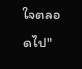ใจตลอดไป"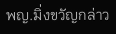พญ.มิ่งขวัญกล่าว